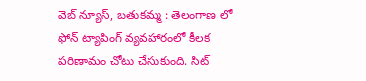వెబ్ న్యూస్, బతుకమ్మ : తెలంగాణ లో ఫోన్ ట్యాపింగ్ వ్యవహారంలో కీలక పరిణామం చోటు చేసుకుంది. సిట్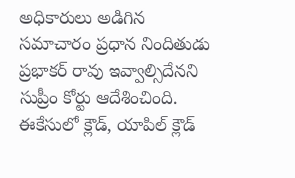అధికారులు అడిగిన సమాచారం ప్రధాన నిందితుడు ప్రభాకర్ రావు ఇవ్వాల్సిదేనని సుప్రీం కోర్టు ఆదేశించింది. ఈకేసులో క్లౌడ్, యాపిల్ క్లౌడ్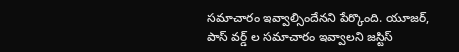సమాచారం ఇవ్వాల్సిందేనని పేర్కొంది. యూజర్, పాస్ వర్డ్ ల సమాచారం ఇవ్వాలని జస్టిస్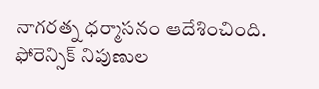నాగరత్న ధర్మాసనం ఆదేశించింది. ఫోరెన్సిక్ నిపుణుల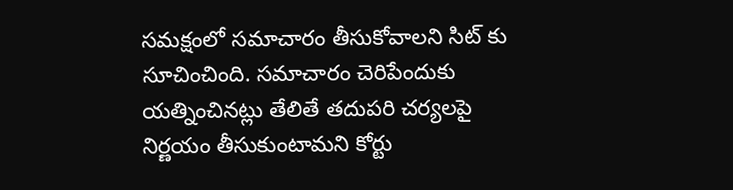సమక్షంలో సమాచారం తీసుకోవాలని సిట్ కు సూచించింది. సమాచారం చెరిపేందుకు యత్నించినట్లు తేలితే తదుపరి చర్యలపై నిర్ణయం తీసుకుంటామని కోర్టు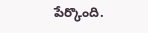పేర్కొంది.